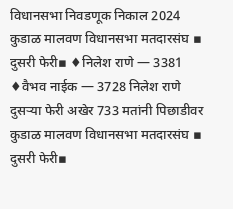विधानसभा निवडणूक निकाल 2024
कुडाळ मालवण विधानसभा मतदारसंघ ▪ दुसरी फेरी▪ ♦निलेश राणे — 3381 ♦वैभव नाईक — 3728 निलेश राणे दुसऱ्या फेरी अखेर 733 मतांनी पिछाडीवर
कुडाळ मालवण विधानसभा मतदारसंघ ▪ दुसरी फेरी▪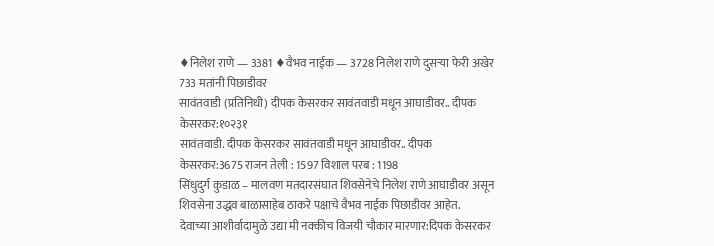♦निलेश राणे — 3381 ♦वैभव नाईक — 3728 निलेश राणे दुसऱ्या फेरी अखेर 733 मतांनी पिछाडीवर
सावंतवाडी (प्रतिनिधी) दीपक केसरकर सावंतवाडी मधून आघाडीवर.. दीपक केसरकर:१०२३१
सावंतवाडी. दीपक केसरकर सावंतवाडी मधून आघाडीवर.. दीपक केसरकर:3675 राजन तेली : 1597 विशाल परब : 1198
सिंधुदुर्ग कुडाळ – मालवण मतदारसंघात शिवसेनेचे निलेश राणे आघाडीवर असून शिवसेना उद्धव बाळासाहेब ठाकरे पक्षाचे वैभव नाईक पिछाडीवर आहेत.
देवाच्या आशीर्वादामुळे उद्या मी नक्कीच विजयी चौकार मारणार:दिपक केसरकर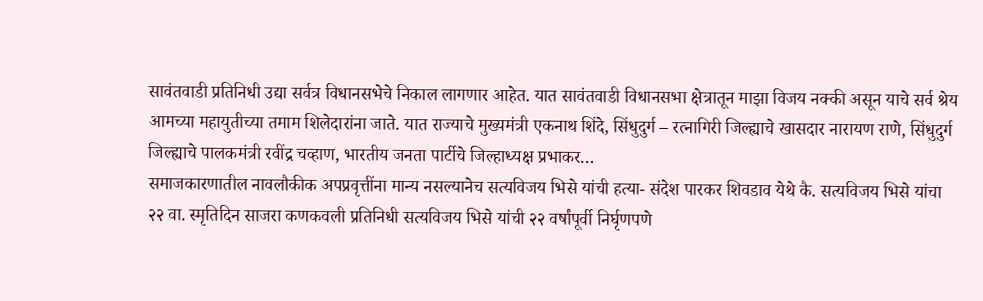सावंतवाडी प्रतिनिधी उद्या सर्वत्र विधानसभेचे निकाल लागणार आहेत. यात सावंतवाडी विधानसभा क्षेत्रातून माझा विजय नक्की असून याचे सर्व श्रेय आमच्या महायुतीच्या तमाम शिलेदारांना जाते. यात राज्याचे मुख्यमंत्री एकनाथ शिंदे, सिंधुदुर्ग – रत्नागिरी जिल्ह्याचे खासदार नारायण राणे, सिंधुदुर्ग जिल्ह्याचे पालकमंत्री रवींद्र चव्हाण, भारतीय जनता पार्टीचे जिल्हाध्यक्ष प्रभाकर…
समाजकारणातील नावलौकीक अपप्रवृत्तींना मान्य नसल्यानेच सत्यविजय भिसे यांची हत्या- संदेश पारकर शिवडाव येथे कै. सत्यविजय भिसे यांचा २२ वा. स्मृतिदिन साजरा कणकवली प्रतिनिधी सत्यविजय भिसे यांची २२ वर्षांपूर्वी निर्घृणपणे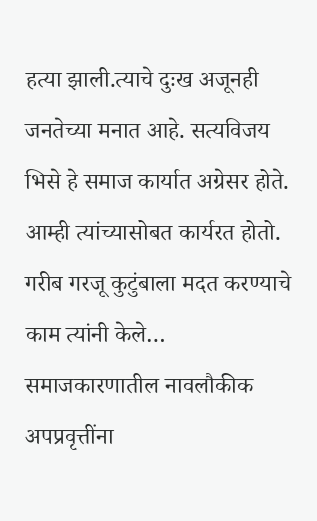हत्या झाली.त्याचे दुःख अजूनही जनतेच्या मनात आहे. सत्यविजय भिसे हे समाज कार्यात अग्रेसर होते. आम्ही त्यांच्यासोबत कार्यरत होतो. गरीब गरजू कुटुंबाला मदत करण्याचे काम त्यांनी केले…
समाजकारणातील नावलौकीक अपप्रवृत्तींना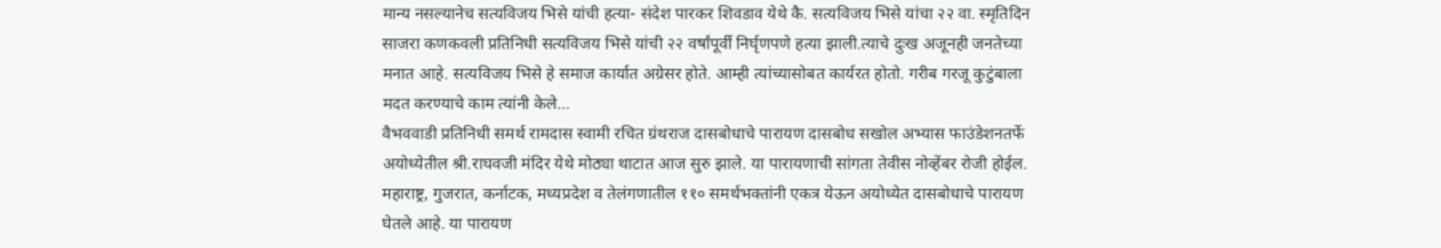मान्य नसल्यानेच सत्यविजय भिसे यांची हत्या- संदेश पारकर शिवडाव येथे कै. सत्यविजय भिसे यांचा २२ वा. स्मृतिदिन साजरा कणकवली प्रतिनिधी सत्यविजय भिसे यांची २२ वर्षांपूर्वी निर्घृणपणे हत्या झाली.त्याचे दुःख अजूनही जनतेच्या मनात आहे. सत्यविजय भिसे हे समाज कार्यात अग्रेसर होते. आम्ही त्यांच्यासोबत कार्यरत होतो. गरीब गरजू कुटुंबाला मदत करण्याचे काम त्यांनी केले…
वैभववाडी प्रतिनिधी समर्थ रामदास स्वामी रचित ग्रंथराज दासबोधाचे पारायण दासबोध सखोल अभ्यास फाउंडेशनतर्फे अयोध्येतील श्री.राघवजी मंदिर येथे मोठ्या थाटात आज सुरु झाले. या पारायणाची सांगता तेवीस नोव्हेंबर रोजी होईल. महाराष्ट्र, गुजरात, कर्नाटक, मध्यप्रदेश व तेलंगणातील ११० समर्थभक्तांनी एकत्र येऊन अयोध्येत दासबोधाचे पारायण घेतले आहे. या पारायण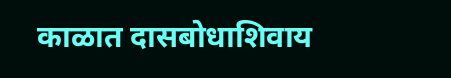काळात दासबोधाशिवाय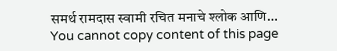समर्थ रामदास स्वामी रचित मनाचे श्लोक आणि…
You cannot copy content of this page